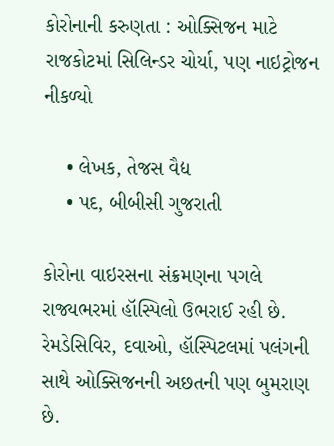કોરોનાની કરુણતા : ઓક્સિજન માટે રાજકોટમાં સિલિન્ડર ચોર્યા, પણ નાઇટ્રોજન નીકળ્યો

    • લેખક, તેજસ વૈદ્ય
    • પદ, બીબીસી ગુજરાતી

કોરોના વાઇરસના સંક્રમણના પગલે રાજ્યભરમાં હૉસ્પિલો ઉભરાઈ રહી છે. રેમડેસિવિર, દવાઓ, હૉસ્પિટલમાં પલંગની સાથે ઓક્સિજનની અછતની પણ બુમરાણ છે.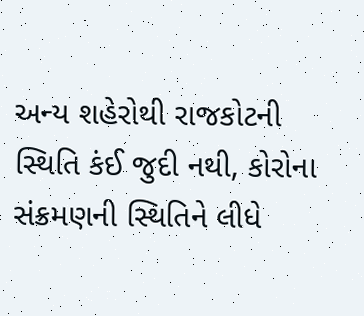અન્ય શહેરોથી રાજકોટની સ્થિતિ કંઈ જુદી નથી, કોરોના સંક્રમણની સ્થિતિને લીધે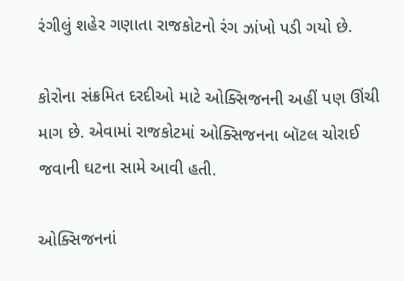રંગીલું શહેર ગણાતા રાજકોટનો રંગ ઝાંખો પડી ગયો છે.

કોરોના સંક્રમિત દરદીઓ માટે ઓક્સિજનની અહીં પણ ઊંચી માગ છે. એવામાં રાજકોટમાં ઓક્સિજનના બૉટલ ચોરાઈ જવાની ઘટના સામે આવી હતી.

ઓક્સિજનનાં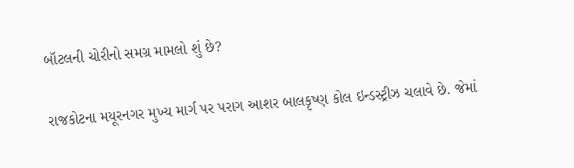બૉટલની ચોરીનો સમગ્ર મામલો શું છે?

રાજકોટના મયૂરનગર મુખ્ય માર્ગ પર પરાગ આશર બાલકૃષ્ણ કોલ ઇન્ડસ્ટ્રીઝ ચલાવે છે. જેમાં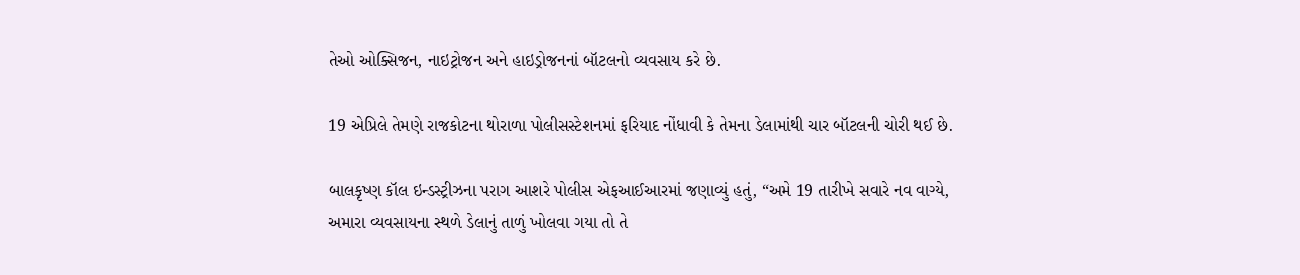તેઓ ઓક્સિજન, નાઇટ્રોજન અને હાઇડ્રોજનનાં બૉટલનો વ્યવસાય કરે છે.

19 એપ્રિલે તેમણે રાજકોટના થોરાળા પોલીસસ્ટેશનમાં ફરિયાદ નોંધાવી કે તેમના ડેલામાંથી ચાર બૉટલની ચોરી થઈ છે.

બાલકૃષ્ણ કૉલ ઇન્ડસ્ટ્રીઝના પરાગ આશરે પોલીસ એફઆઈઆરમાં જણાવ્યું હતું, “અમે 19 તારીખે સવારે નવ વાગ્યે, અમારા વ્યવસાયના સ્થળે ડેલાનું તાળું ખોલવા ગયા તો તે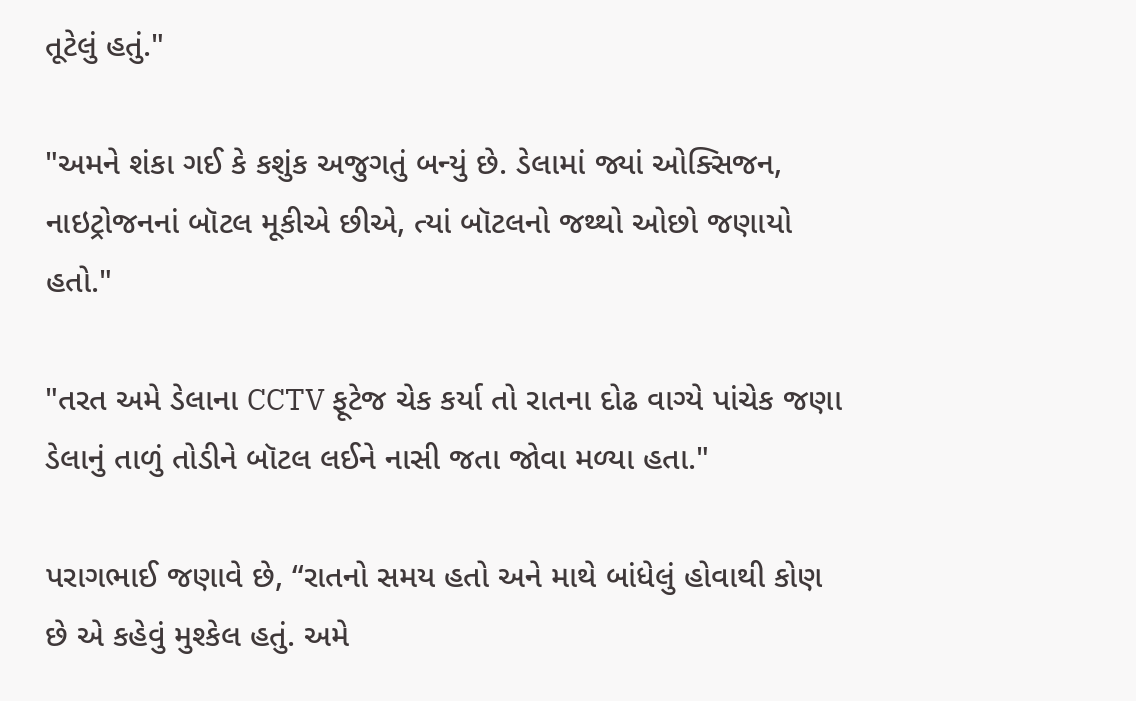તૂટેલું હતું."

"અમને શંકા ગઈ કે કશુંક અજુગતું બન્યું છે. ડેલામાં જ્યાં ઓક્સિજન, નાઇટ્રોજનનાં બૉટલ મૂકીએ છીએ, ત્યાં બૉટલનો જથ્થો ઓછો જણાયો હતો."

"તરત અમે ડેલાના CCTV ફૂટેજ ચેક કર્યા તો રાતના દોઢ વાગ્યે પાંચેક જણા ડેલાનું તાળું તોડીને બૉટલ લઈને નાસી જતા જોવા મળ્યા હતા."

પરાગભાઈ જણાવે છે, “રાતનો સમય હતો અને માથે બાંધેલું હોવાથી કોણ છે એ કહેવું મુશ્કેલ હતું. અમે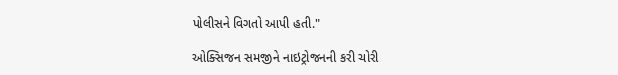પોલીસને વિગતો આપી હતી."

ઓક્સિજન સમજીને નાઇટ્રોજનની કરી ચોરી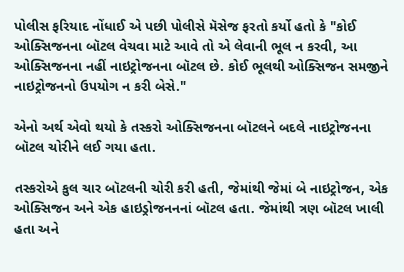પોલીસ ફરિયાદ નોંધાઈ એ પછી પોલીસે મૅસેજ ફરતો કર્યો હતો કે "કોઈ ઓક્સિજનના બૉટલ વેચવા માટે આવે તો એ લેવાની ભૂલ ન કરવી, આ ઓક્સિજનના નહીં નાઇટ્રોજનના બૉટલ છે. કોઈ ભૂલથી ઓક્સિજન સમજીને નાઇટ્રોજનનો ઉપયોગ ન કરી બેસે."

એનો અર્થ એવો થયો કે તસ્કરો ઓક્સિજનના બૉટલને બદલે નાઇટ્રોજનના બૉટલ ચોરીને લઈ ગયા હતા.

તસ્કરોએ કુલ ચાર બૉટલની ચોરી કરી હતી, જેમાંથી જેમાં બે નાઇટ્રોજન, એક ઓક્સિજન અને એક હાઇડ્રોજનનનાં બૉટલ હતા. જેમાંથી ત્રણ બૉટલ ખાલી હતા અને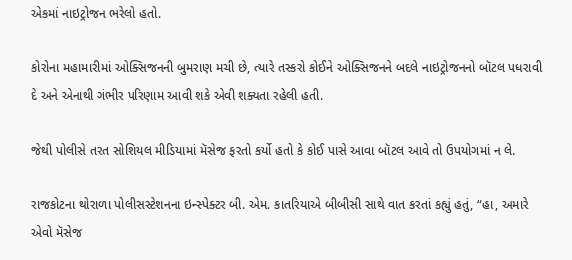એકમાં નાઇટ્રોજન ભરેલો હતો.

કોરોના મહામારીમાં ઓક્સિજનની બુમરાણ મચી છે, ત્યારે તસ્કરો કોઈને ઓક્સિજનને બદલે નાઇટ્રોજનનો બૉટલ પધરાવી દે અને એનાથી ગંભીર પરિણામ આવી શકે એવી શક્યતા રહેલી હતી.

જેથી પોલીસે તરત સોશિયલ મીડિયામાં મૅસેજ ફરતો કર્યો હતો કે કોઈ પાસે આવા બૉટલ આવે તો ઉપયોગમાં ન લે.

રાજકોટના થોરાળા પોલીસસ્ટેશનના ઇન્સ્પેક્ટર બી. એમ. કાતરિયાએ બીબીસી સાથે વાત કરતાં કહ્યું હતું, “હા, અમારે એવો મૅસેજ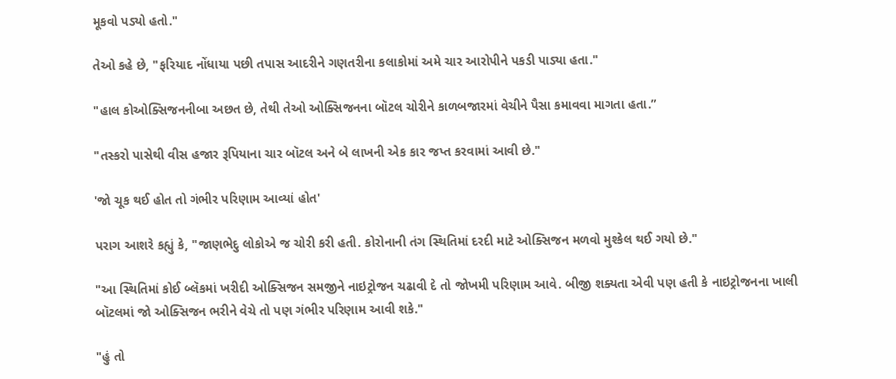મૂકવો પડ્યો હતો."

તેઓ કહે છે, "ફરિયાદ નોંધાયા પછી તપાસ આદરીને ગણતરીના કલાકોમાં અમે ચાર આરોપીને પકડી પાડ્યા હતા."

"હાલ કોઓક્સિજનનીબા અછત છે, તેથી તેઓ ઓક્સિજનના બૉટલ ચોરીને કાળબજારમાં વેચીને પૈસા કમાવવા માગતા હતા.”

"તસ્કરો પાસેથી વીસ હજાર રૂપિયાના ચાર બૉટલ અને બે લાખની એક કાર જપ્ત કરવામાં આવી છે."

'જો ચૂક થઈ હોત તો ગંભીર પરિણામ આવ્યાં હોત'

પરાગ આશરે કહ્યું કે, "જાણભેદુ લોકોએ જ ચોરી કરી હતી. કોરોનાની તંગ સ્થિતિમાં દરદી માટે ઓક્સિજન મળવો મુશ્કેલ થઈ ગયો છે."

"આ સ્થિતિમાં કોઈ બ્લૅકમાં ખરીદી ઓક્સિજન સમજીને નાઇટ્રોજન ચઢાવી દે તો જોખમી પરિણામ આવે. બીજી શક્યતા એવી પણ હતી કે નાઇટ્રોજનના ખાલી બૉટલમાં જો ઓક્સિજન ભરીને વેચે તો પણ ગંભીર પરિણામ આવી શકે."

"હું તો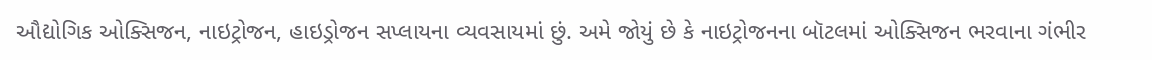ઔદ્યોગિક ઓક્સિજન, નાઇટ્રોજન, હાઇડ્રોજન સપ્લાયના વ્યવસાયમાં છું. અમે જોયું છે કે નાઇટ્રોજનના બૉટલમાં ઓક્સિજન ભરવાના ગંભીર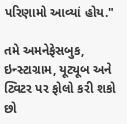પરિણામો આવ્યાં હોય."

તમે અમનેફેસબુક, ઇન્સ્ટાગ્રામ, યૂટ્યૂબ અને ટ્વિટર પર ફોલો કરી શકો છો